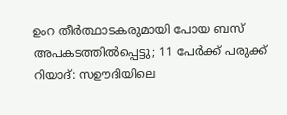ഉംറ തീർത്ഥാടകരുമായി പോയ ബസ് അപകടത്തിൽപ്പെട്ടു; 11 പേർക്ക് പരുക്ക്
റിയാദ്: സഊദിയിലെ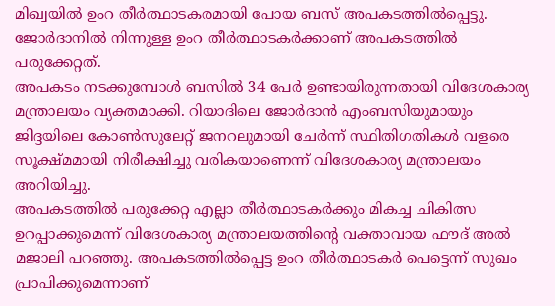മിഖ്വയിൽ ഉംറ തീർത്ഥാടകരമായി പോയ ബസ് അപകടത്തിൽപ്പെട്ടു. ജോർദാനിൽ നിന്നുള്ള ഉംറ തീർത്ഥാടകർക്കാണ് അപകടത്തിൽ പരുക്കേറ്റത്.
അപകടം നടക്കുമ്പോൾ ബസിൽ 34 പേർ ഉണ്ടായിരുന്നതായി വിദേശകാര്യ മന്ത്രാലയം വ്യക്തമാക്കി. റിയാദിലെ ജോർദാൻ എംബസിയുമായും ജിദ്ദയിലെ കോൺസുലേറ്റ് ജനറലുമായി ചേർന്ന് സ്ഥിതിഗതികൾ വളരെ സൂക്ഷ്മമായി നിരീക്ഷിച്ചു വരികയാണെന്ന് വിദേശകാര്യ മന്ത്രാലയം അറിയിച്ചു.
അപകടത്തിൽ പരുക്കേറ്റ എല്ലാ തീർത്ഥാടകർക്കും മികച്ച ചികിത്സ ഉറപ്പാക്കുമെന്ന് വിദേശകാര്യ മന്ത്രാലയത്തിന്റെ വക്താവായ ഫൗദ് അൽ മജാലി പറഞ്ഞു. അപകടത്തിൽപ്പെട്ട ഉംറ തീർത്ഥാടകർ പെട്ടെന്ന് സുഖം പ്രാപിക്കുമെന്നാണ്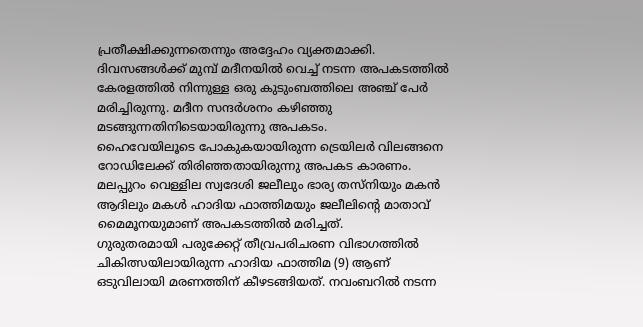പ്രതീക്ഷിക്കുന്നതെന്നും അദ്ദേഹം വ്യക്തമാക്കി.
ദിവസങ്ങൾക്ക് മുമ്പ് മദീനയിൽ വെച്ച് നടന്ന അപകടത്തിൽ കേരളത്തിൽ നിന്നുള്ള ഒരു കുടുംബത്തിലെ അഞ്ച് പേർ മരിച്ചിരുന്നു. മദീന സന്ദർശനം കഴിഞ്ഞു മടങ്ങുന്നതിനിടെയായിരുന്നു അപകടം.
ഹൈവേയിലൂടെ പോകുകയായിരുന്ന ട്രെയിലർ വിലങ്ങനെ റോഡിലേക്ക് തിരിഞ്ഞതായിരുന്നു അപകട കാരണം. മലപ്പുറം വെള്ളില സ്വദേശി ജലീലും ഭാര്യ തസ്നിയും മകൻ ആദിലും മകൾ ഹാദിയ ഫാത്തിമയും ജലീലിന്റെ മാതാവ് മൈമൂനയുമാണ് അപകടത്തിൽ മരിച്ചത്.
ഗുരുതരമായി പരുക്കേറ്റ് തീവ്രപരിചരണ വിഭാഗത്തിൽ ചികിത്സയിലായിരുന്ന ഹാദിയ ഫാത്തിമ (9) ആണ് ഒടുവിലായി മരണത്തിന് കീഴടങ്ങിയത്. നവംബറിൽ നടന്ന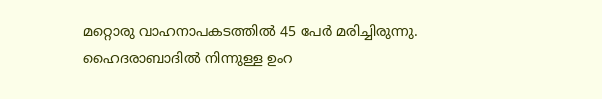മറ്റൊരു വാഹനാപകടത്തിൽ 45 പേർ മരിച്ചിരുന്നു. ഹൈദരാബാദിൽ നിന്നുള്ള ഉംറ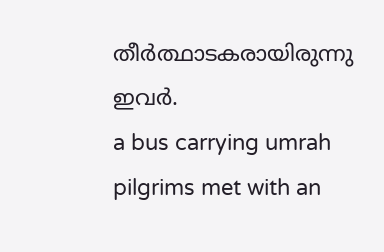തീർത്ഥാടകരായിരുന്നു ഇവർ.
a bus carrying umrah pilgrims met with an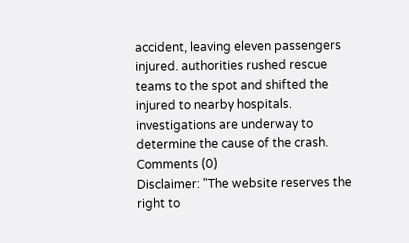accident, leaving eleven passengers injured. authorities rushed rescue teams to the spot and shifted the injured to nearby hospitals. investigations are underway to determine the cause of the crash.
Comments (0)
Disclaimer: "The website reserves the right to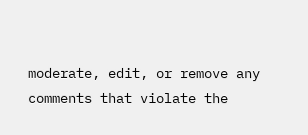moderate, edit, or remove any comments that violate the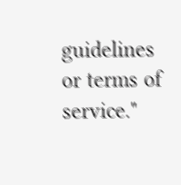guidelines or terms of service."